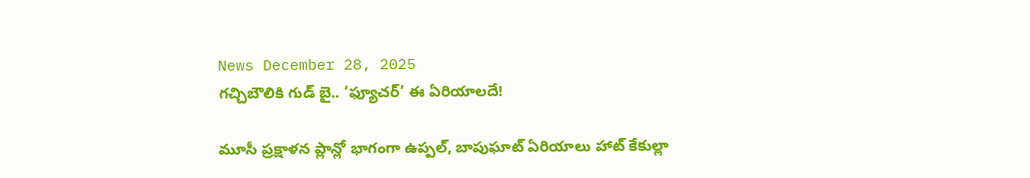News December 28, 2025
గచ్చిబౌలికి గుడ్ బై.. ‘ఫ్యూచర్’ ఈ ఏరియాలదే!

మూసీ ప్రక్షాళన ప్లాన్లో భాగంగా ఉప్పల్, బాపుఘాట్ ఏరియాలు హాట్ కేకుల్లా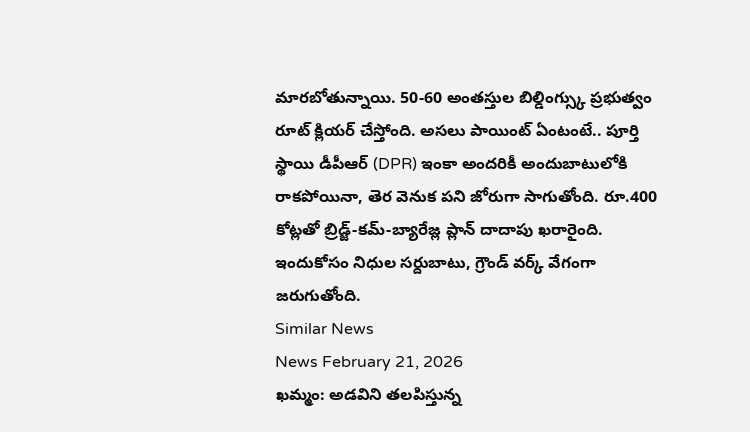మారబోతున్నాయి. 50-60 అంతస్తుల బిల్డింగ్స్కు ప్రభుత్వం రూట్ క్లియర్ చేస్తోంది. అసలు పాయింట్ ఏంటంటే.. పూర్తి స్థాయి డీపీఆర్ (DPR) ఇంకా అందరికీ అందుబాటులోకి రాకపోయినా, తెర వెనుక పని జోరుగా సాగుతోంది. రూ.400 కోట్లతో బ్రిడ్జ్-కమ్-బ్యారేజ్ల ప్లాన్ దాదాపు ఖరారైంది. ఇందుకోసం నిధుల సర్దుబాటు, గ్రౌండ్ వర్క్ వేగంగా జరుగుతోంది.
Similar News
News February 21, 2026
ఖమ్మం: అడవిని తలపిస్తున్న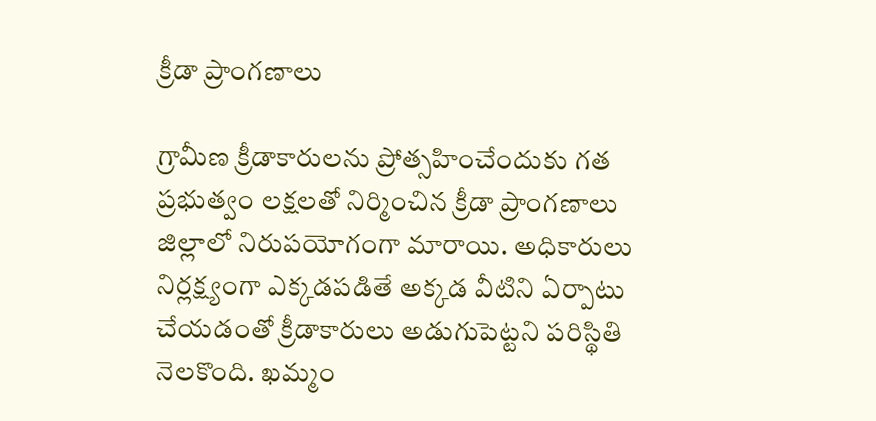క్రీడా ప్రాంగణాలు

గ్రామీణ క్రీడాకారులను ప్రోత్సహించేందుకు గత ప్రభుత్వం లక్షలతో నిర్మించిన క్రీడా ప్రాంగణాలు జిల్లాలో నిరుపయోగంగా మారాయి. అధికారులు నిర్లక్ష్యంగా ఎక్కడపడితే అక్కడ వీటిని ఏర్పాటు చేయడంతో క్రీడాకారులు అడుగుపెట్టని పరిస్థితి నెలకొంది. ఖమ్మం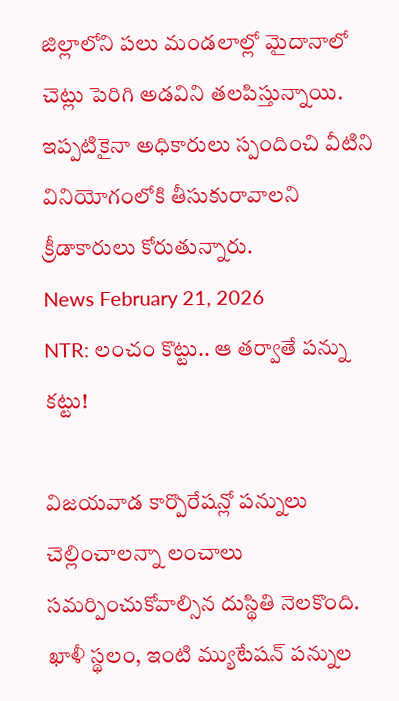జిల్లాలోని పలు మండలాల్లో మైదానాలో చెట్లు పెరిగి అడవిని తలపిస్తున్నాయి. ఇప్పటికైనా అధికారులు స్పందించి వీటిని వినియోగంలోకి తీసుకురావాలని క్రీడాకారులు కోరుతున్నారు.
News February 21, 2026
NTR: లంచం కొట్టు.. ఆ తర్వాతే పన్ను కట్టు!

విజయవాడ కార్పొరేషన్లో పన్నులు చెల్లించాలన్నా లంచాలు సమర్పించుకోవాల్సిన దుస్థితి నెలకొంది. ఖాళీ స్థలం, ఇంటి మ్యుటేషన్ పన్నుల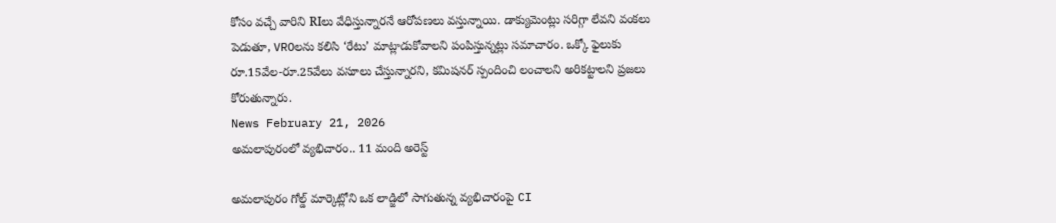కోసం వచ్చే వారిని RIలు వేధిస్తున్నారనే ఆరోపణలు వస్తున్నాయి. డాక్యుమెంట్లు సరిగ్గా లేవని వంకలు పెడుతూ, VROలను కలిసి ‘రేటు’ మాట్లాడుకోవాలని పంపిస్తున్నట్లు సమాచారం. ఒక్కో ఫైలుకు రూ.15వేల-రూ.25వేలు వసూలు చేస్తున్నారని, కమిషనర్ స్పందించి లంచాలని అరికట్టాలని ప్రజలు కోరుతున్నారు.
News February 21, 2026
అమలాపురంలో వ్యభిచారం.. 11 మంది అరెస్ట్

అమలాపురం గోల్డ్ మార్కెట్లోని ఒక లాడ్జిలో సాగుతున్న వ్యభిచారంపై CI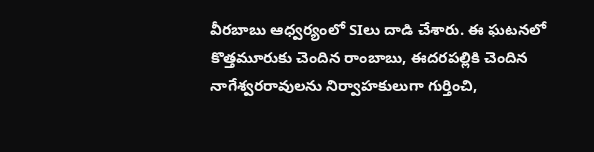వీరబాబు ఆధ్వర్యంలో SIలు దాడి చేశారు. ఈ ఘటనలో కొత్తమూరుకు చెందిన రాంబాబు, ఈదరపల్లికి చెందిన నాగేశ్వరరావులను నిర్వాహకులుగా గుర్తించి,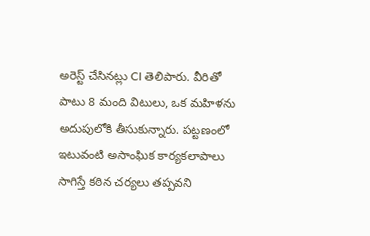అరెస్ట్ చేసినట్లు CI తెలిపారు. వీరితో పాటు 8 మంది విటులు, ఒక మహిళను అదుపులోకి తీసుకున్నారు. పట్టణంలో ఇటువంటి అసాంఘిక కార్యకలాపాలు సాగిస్తే కఠిన చర్యలు తప్పవని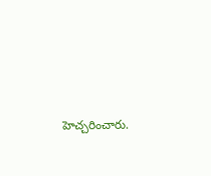హెచ్చరించారు.